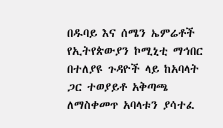በዱባይ እና ሰሜን ኤምሬቶች የኢትየጵውያን ኮሚኒቲ ማኅበር በተለያዩ ጉዳዮች ላይ ከአባላት ጋር ተወያይቶ አቅጣጫ ለማስቀመጥ አባላቱን ያሳተፈ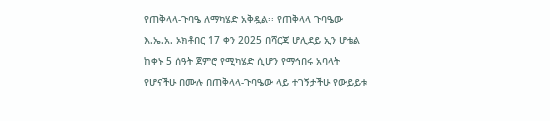የጠቅላላ-ጉባዔ ለማካሄድ አቅዷል፡፡ የጠቅላላ ጉባዔው እ.ኤ.አ. ኦክቶበር 17 ቀን 2025 በሻርጃ ሆሊደይ ኢን ሆቴል ከቀኑ 5 ሰዓት ጀምሮ የሚካሄድ ሲሆን የማኅበሩ አባላት የሆናችሁ በሙሉ በጠቅላላ-ጉባዔው ላይ ተገኝታችሁ የውይይቱ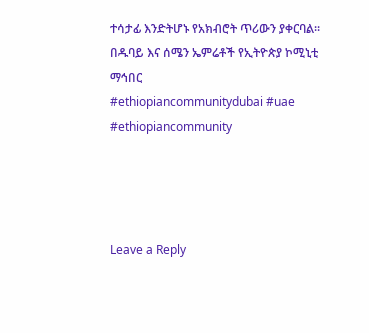ተሳታፊ እንድትሆኑ የአክብሮት ጥሪውን ያቀርባል፡፡
በዱባይ እና ሰሜን ኤምሬቶች የኢትዮጵያ ኮሚኒቲ ማኅበር
#ethiopiancommunitydubai #uae #ethiopiancommunity




Leave a Reply